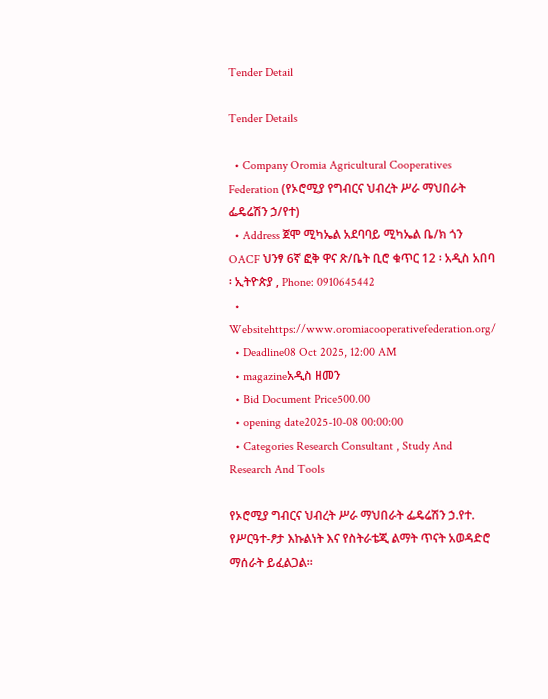Tender Detail

Tender Details

  • Company Oromia Agricultural Cooperatives Federation (የኦሮሚያ የግብርና ህብረት ሥራ ማህበራት ፌዴሬሽን ኃ/የተ)
  • Address ጀሞ ሚካኤል አደባባይ ሚካኤል ቤ/ክ ጎን OACF ህንፃ 6ኛ ፎቅ ዋና ጽ/ቤት ቢሮ ቁጥር 12 ፡ አዲስ አበባ ፡ ኢትዮጵያ , Phone: 0910645442
  • Websitehttps://www.oromiacooperativefederation.org/
  • Deadline08 Oct 2025, 12:00 AM
  • magazineአዲስ ዘመን
  • Bid Document Price500.00
  • opening date2025-10-08 00:00:00
  • Categories Research Consultant , Study And Research And Tools

የኦሮሚያ ግብርና ህብረት ሥራ ማህበራት ፌዴሬሽን ኃ.የተ. የሥርዓተ-ፆታ እኩልነት እና የስትራቴጂ ልማት ጥናት አወዳድሮ ማሰራት ይፈልጋል፡፡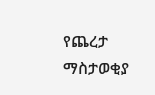የጨረታ ማስታወቂያ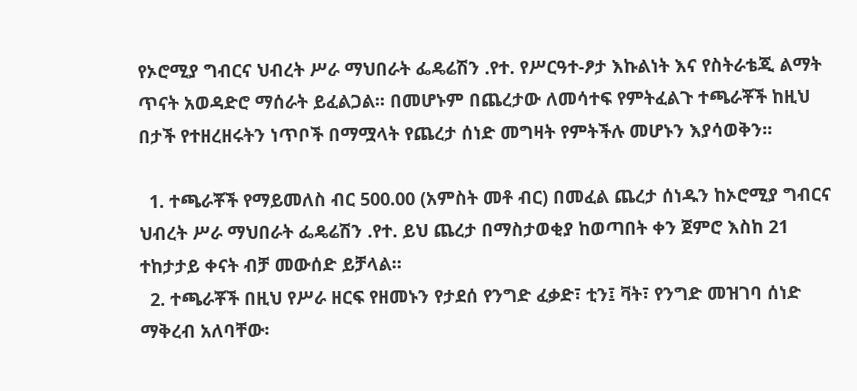የኦሮሚያ ግብርና ህብረት ሥራ ማህበራት ፌዴሬሽን .የተ. የሥርዓተ-ፆታ እኩልነት እና የስትራቴጂ ልማት ጥናት አወዳድሮ ማሰራት ይፈልጋል፡፡ በመሆኑም በጨረታው ለመሳተፍ የምትፈልጉ ተጫራቾች ከዚህ በታች የተዘረዘሩትን ነጥቦች በማሟላት የጨረታ ሰነድ መግዛት የምትችሉ መሆኑን እያሳወቅን፡፡

  1. ተጫራቾች የማይመለስ ብር 500.00 (አምስት መቶ ብር) በመፈል ጨረታ ሰነዱን ከኦሮሚያ ግብርና ህብረት ሥራ ማህበራት ፌዴሬሽን .የተ. ይህ ጨረታ በማስታወቂያ ከወጣበት ቀን ጀምሮ እስከ 21 ተከታታይ ቀናት ብቻ መውሰድ ይቻላል።
  2. ተጫራቾች በዚህ የሥራ ዘርፍ የዘመኑን የታደሰ የንግድ ፈቃድ፣ ቲን፤ ቫት፣ የንግድ መዝገባ ሰነድ ማቅረብ አለባቸው፡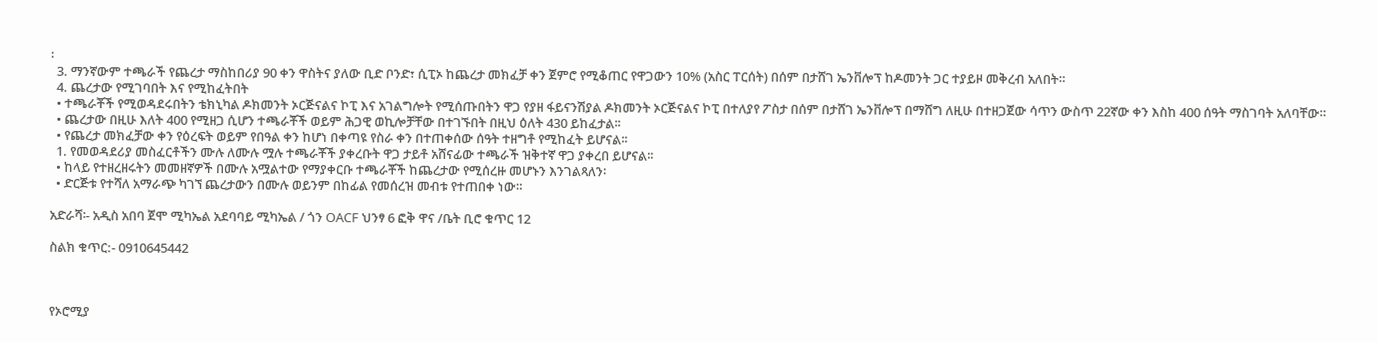፡
  3. ማንኛውም ተጫራች የጨረታ ማስከበሪያ 90 ቀን ዋስትና ያለው ቢድ ቦንድ፣ ሲፒኦ ከጨረታ መክፈቻ ቀን ጀምሮ የሚቆጠር የዋጋውን 10% (አስር ፐርሰት) በሰም በታሸገ ኤንቨሎፕ ከዶመንት ጋር ተያይዞ መቅረብ አለበት።
  4. ጨረታው የሚገባበት እና የሚከፈትበት
  • ተጫራቾች የሚወዳደሩበትን ቴክኒካል ዶክመንት ኦርጅናልና ኮፒ እና አገልግሎት የሚሰጡበትን ዋጋ የያዘ ፋይናንሽያል ዶክመንት ኦርጅናልና ኮፒ በተለያየ ፖስታ በሰም በታሸገ ኤንቨሎፕ በማሸግ ለዚሁ በተዘጋጀው ሳጥን ውስጥ 22ኛው ቀን እስከ 400 ሰዓት ማስገባት አለባቸው።
  • ጨረታው በዚሁ እለት 400 የሚዘጋ ሲሆን ተጫራቾች ወይም ሕጋዊ ወኪሎቻቸው በተገኙበት በዚህ ዕለት 430 ይከፈታል፡፡
  • የጨረታ መክፈቻው ቀን የዕረፍት ወይም የበዓል ቀን ከሆነ በቀጣዩ የስራ ቀን በተጠቀሰው ሰዓት ተዘግቶ የሚከፈት ይሆናል፡፡
  1. የመወዳደሪያ መስፈርቶችን ሙሉ ለሙሉ ሟሉ ተጫራቾች ያቀረቡት ዋጋ ታይቶ አሸናፊው ተጫራች ዝቅተኛ ዋጋ ያቀረበ ይሆናል፡፡
  • ከላይ የተዘረዘሩትን መመዘኛዎች በሙሉ አሟልተው የማያቀርቡ ተጫራቾች ከጨረታው የሚሰረዙ መሆኑን እንገልጻለን፡
  • ድርጅቱ የተሻለ አማራጭ ካገኘ ጨረታውን በሙሉ ወይንም በከፊል የመሰረዝ መብቱ የተጠበቀ ነው።

አድራሻ፡- አዲስ አበባ ጀሞ ሚካኤል አደባባይ ሚካኤል / ጎን OACF ህንፃ 6 ፎቅ ዋና /ቤት ቢሮ ቁጥር 12

ስልክ ቁጥር:- 0910645442



የኦሮሚያ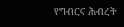የግብርና ሕብረት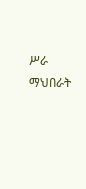ሥራ ማህበራት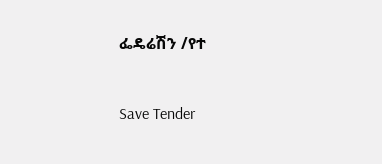ፌዴሬሽን /የተ



Save Tender